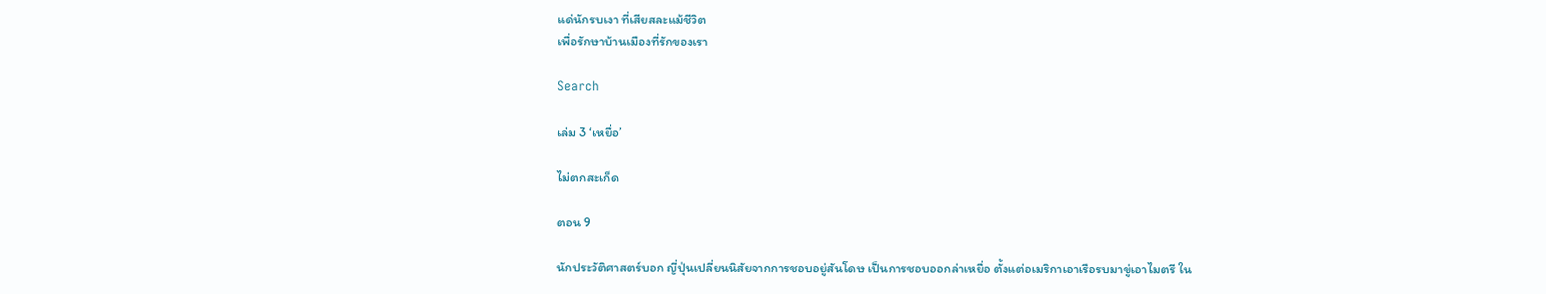แด่นักรบเงา ที่เสียสละแม้ชีวิต
เพื่อรักษาบ้านเมืองที่รักของเรา

Search

เล่ม 3 ‘เหยื่อ’

ไม่ตกสะเก็ด

ตอน 9

นักประวัติศาสตร์บอก ญี่ปุ่นเปลี่ยนนิสัยจากการชอบอยู่สันโดษ เป็นการชอบออกล่าเหยื่อ ตั้งแต่อเมริกาเอาเรือรบมาขู่เอาไมตรี ใน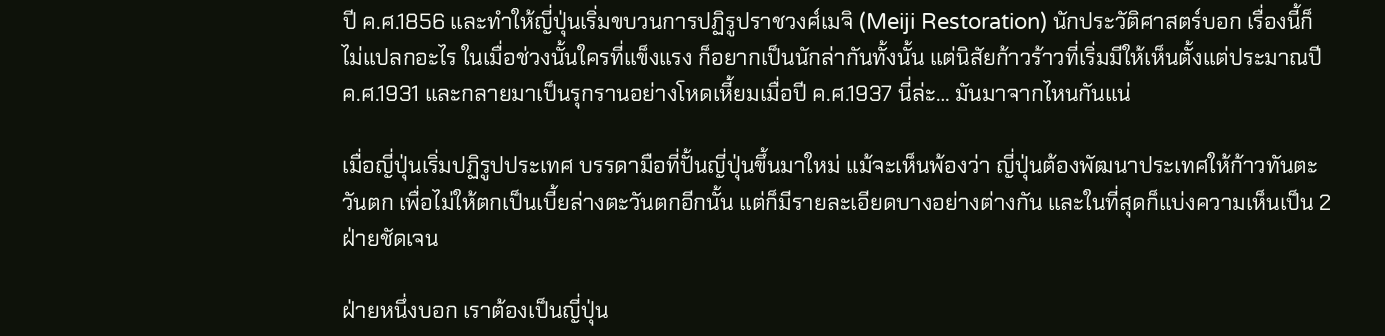ปี ค.ศ.1856 และทำให้ญี่ปุ่นเริ่มขบวนการปฏิรูปราชวงศ์เมจิ (Meiji Restoration) นักประวัติศาสตร์บอก เรื่องนี้ก็ไม่แปลกอะไร ในเมื่อช่วงนั้นใครที่แข็งแรง ก็อยากเป็นนักล่ากันทั้งนั้น แต่นิสัยก้าวร้าวที่เริ่มมีให้เห็นตั้งแต่ประมาณปี ค.ศ.1931 และกลายมาเป็นรุกรานอย่างโหดเหี้ยมเมื่อปี ค.ศ.1937 นี่ล่ะ… มันมาจากไหนกันแน่

เมื่อญี่ปุ่นเริ่มปฏิรูปประเทศ บรรดามือที่ปั้นญี่ปุ่นขึ้นมาใหม่ แม้จะเห็นพ้องว่า ญี่ปุ่นต้องพัฒนาประเทศให้ก้าวทันตะวันตก เพื่อไม่ให้ตกเป็นเบี้ยล่างตะวันตกอีกนั้น แต่ก็มีรายละเอียดบางอย่างต่างกัน และในที่สุดก็แบ่งความเห็นเป็น 2 ฝ่ายชัดเจน

ฝ่ายหนึ่งบอก เราต้องเป็นญี่ปุ่น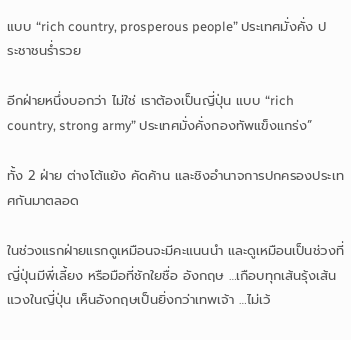แบบ “rich country, prosperous people” ประเทศมั่งคั่ง ประชาชนร่ำรวย

อีกฝ่ายหนึ่งบอกว่า ไม่ใช่ เราต้องเป็นญี่ปุ่น แบบ “rich country, strong army” ประเทศมั่งคั่งกองทัพแข็งแกร่ง”

ทั้ง 2 ฝ่าย ต่างโต้แย้ง คัดค้าน และชิงอำนาจการปกครองประเทศกันมาตลอด

ในช่วงแรกฝ่ายแรกดูเหมือนจะมีคะแนนนำ และดูเหมือนเป็นช่วงที่ ญี่ปุ่นมีพี่เลี้ยง หรือมือที่ชักใยชื่อ อังกฤษ …เกือบทุกเส้นรุ้งเส้นแวงในญี่ปุ่น เห็นอังกฤษเป็นยิ่งกว่าเทพเจ้า …ไม่เว้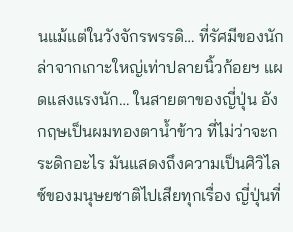นแม้แต่ในวังจักรพรรดิ… ที่รัศมีของนักล่าจากเกาะใหญ่เท่าปลายนิ้วก้อยฯ แผดแสงแรงนัก… ในสายตาของญี่ปุ่น อังกฤษเป็นผมทองตาน้ำข้าว ที่ไม่ว่าจะกระดิกอะไร มันแสดงถึงความเป็นศิวิไลซ์ของมนุษยชาติไปเสียทุกเรื่อง ญี่ปุ่นที่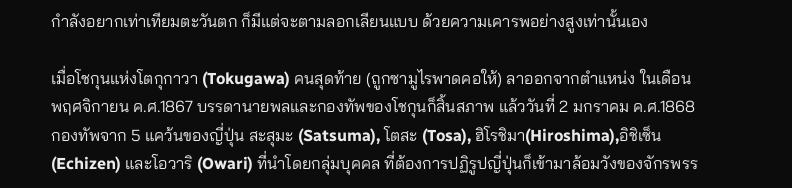กำลังอยากเท่าเทียมตะวันตก ก็มีแต่จะตามลอกเลียนแบบ ด้วยความเคารพอย่างสูงเท่านั้นเอง

เมื่อโชกุนแห่งโตกุกาวา (Tokugawa) คนสุดท้าย (ถูกซามูไรพาดคอให้) ลาออกจากตำแหน่ง ในเดือนพฤศจิกายน ค.ศ.1867 บรรดานายพลและกองทัพของโชกุนก็สิ้นสภาพ แล้ววันที่ 2 มกราคม ค.ศ.1868 กองทัพจาก 5 แคว้นของญี่ปุ่น สะสุมะ (Satsuma), โตสะ (Tosa), ฮิโรชิมา(Hiroshima),อิชิเซ็น (Echizen) และโอวาริ (Owari) ที่นำโดยกลุ่มบุคคล ที่ต้องการปฏิรูปญี่ปุ่นก็เข้ามาล้อมวังของจักรพรร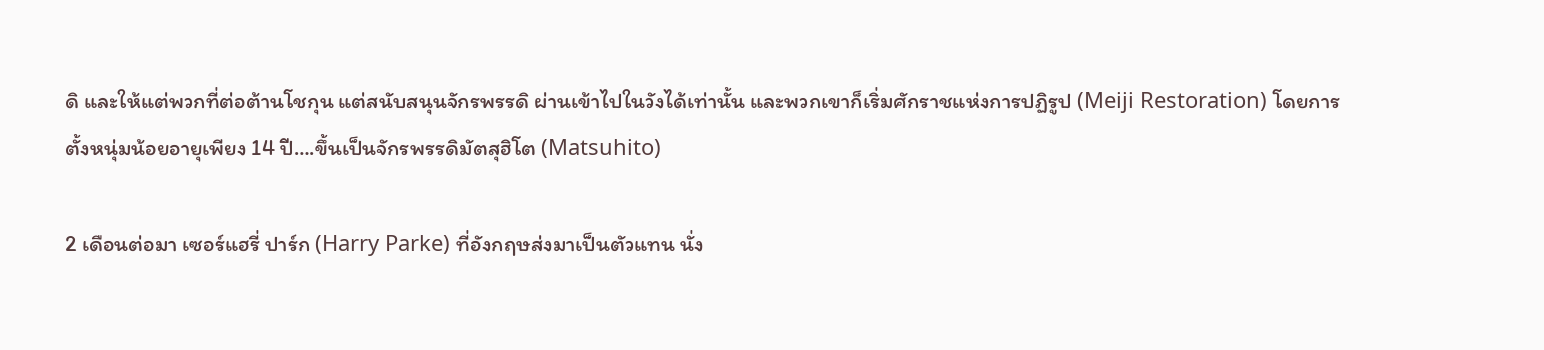ดิ และให้แต่พวกที่ต่อต้านโชกุน แต่สนับสนุนจักรพรรดิ ผ่านเข้าไปในวังได้เท่านั้น และพวกเขาก็เริ่มศักราชแห่งการปฏิรูป (Meiji Restoration) โดยการตั้งหนุ่มน้อยอายุเพียง 14 ปี….ขึ้นเป็นจักรพรรดิมัตสุฮิโต (Matsuhito)

2 เดือนต่อมา เซอร์แฮรี่ ปาร์ก (Harry Parke) ที่อังกฤษส่งมาเป็นตัวแทน นั่ง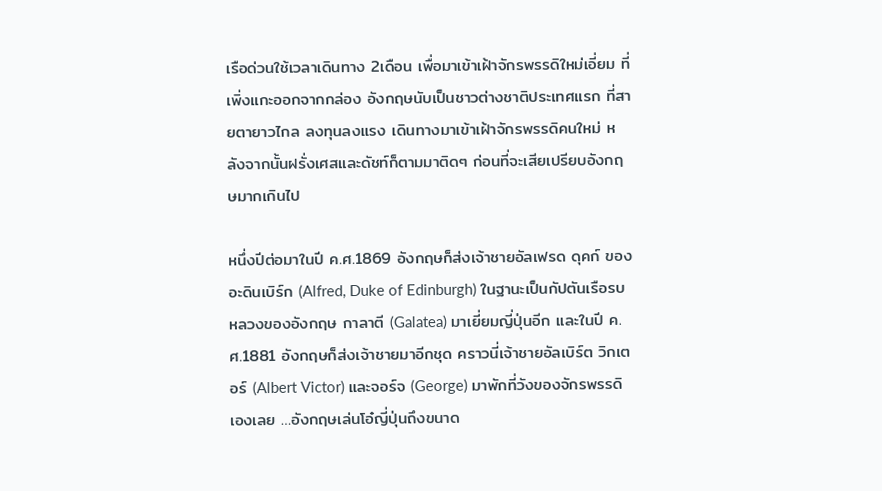เรือด่วนใช้เวลาเดินทาง 2เดือน เพื่อมาเข้าเฝ้าจักรพรรดิใหม่เอี่ยม ที่เพิ่งแกะออกจากกล่อง อังกฤษนับเป็นชาวต่างชาติประเทศแรก ที่สายตายาวไกล ลงทุนลงแรง เดินทางมาเข้าเฝ้าจักรพรรดิคนใหม่ หลังจากนั้นฝรั่งเศสและดัชท์ก็ตามมาติดๆ ก่อนที่จะเสียเปรียบอังกฤษมากเกินไป

หนึ่งปีต่อมาในปี ค.ศ.1869 อังกฤษก็ส่งเจ้าชายอัลเฟรด ดุคก์ ของอะดินเบิร์ก (Alfred, Duke of Edinburgh) ในฐานะเป็นกัปตันเรือรบหลวงของอังกฤษ กาลาตี (Galatea) มาเยี่ยมญี่ปุ่นอีก และในปี ค.ศ.1881 อังกฤษก็ส่งเจ้าชายมาอีกชุด คราวนี่เจ้าชายอัลเบิร์ต วิกเตอร์ (Albert Victor) และจอร์จ (George) มาพักที่วังของจักรพรรดิเองเลย …อังกฤษเล่นโอ๋ญี่ปุ่นถึงขนาด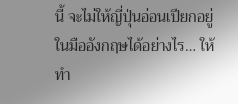นี้ จะไม่ให้ญี่ปุ่นอ่อนเปียกอยู่ในมืออังกฤษได้อย่างไร… ให้ทำ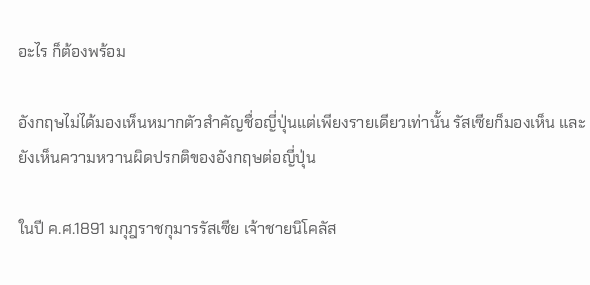อะไร ก็ต้องพร้อม

อังกฤษไม่ได้มองเห็นหมากตัวสำคัญชื่อญี่ปุ่นแต่เพียงรายเดียวเท่านั้น รัสเซียก็มองเห็น และยังเห็นความหวานผิดปรกติของอังกฤษต่อญี่ปุ่น

ในปี ค.ศ.1891 มกุฎราชกุมารรัสเซีย เจ้าชายนิโคลัส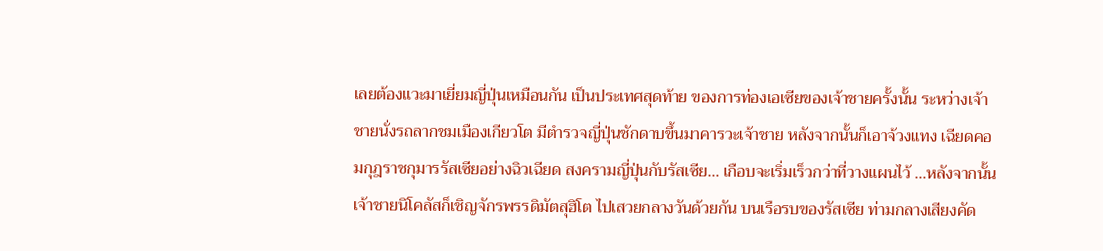เลยต้องแวะมาเยี่ยมญี่ปุ่นเหมือนกัน เป็นประเทศสุดท้าย ของการท่องเอเซียของเจ้าชายครั้งนั้น ระหว่างเจ้าชายนั่งรถลากชมเมืองเกียวโต มีตำรวจญี่ปุ่นชักดาบขึ้นมาคารวะเจ้าชาย หลังจากนั้นก็เอาจ้วงแทง เฉียดคอมกุฎราชกุมารรัสเซียอย่างฉิวเฉียด สงครามญี่ปุ่นกับรัสเซีย… เกือบจะเริ่มเร็วกว่าที่วางแผนไว้ …หลังจากนั้นเจ้าชายนิโคลัสก็เชิญจักรพรรดิมัตสุฮิโต ไปเสวยกลางวันด้วยกัน บนเรือรบของรัสเซีย ท่ามกลางเสียงคัด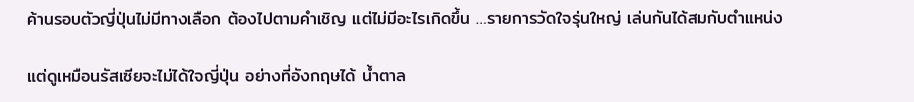ค้านรอบตัวญี่ปุ่นไม่มีทางเลือก ต้องไปตามคำเชิญ แต่ไม่มีอะไรเกิดขึ้น …รายการวัดใจรุ่นใหญ่ เล่นกันได้สมกับตำแหน่ง

แต่ดูเหมือนรัสเซียจะไม่ได้ใจญี่ปุ่น อย่างที่อังกฤษได้ น้ำตาล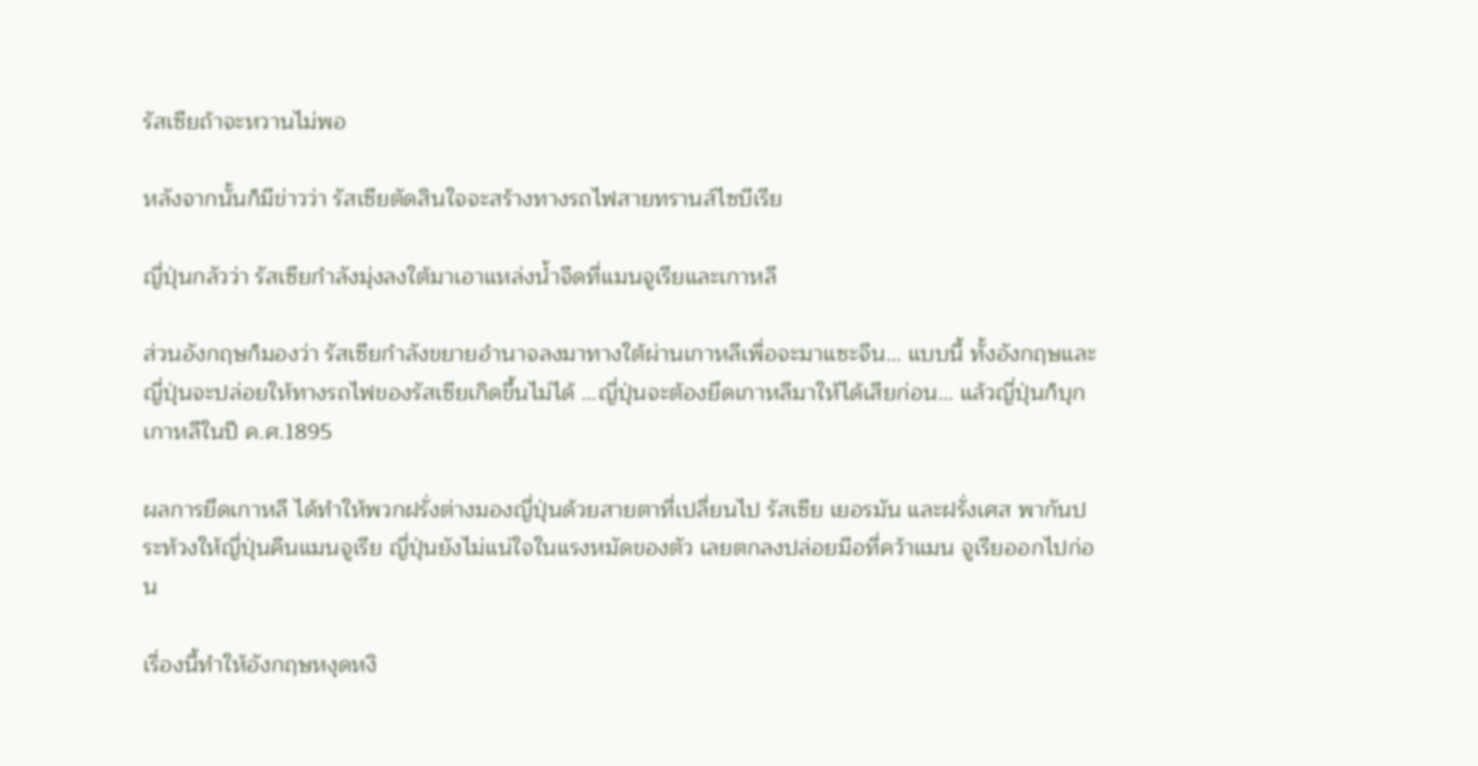รัสเซียถ้าจะหวานไม่พอ

หลังจากนั้นก็มีข่าวว่า รัสเซียตัดสินใจจะสร้างทางรถไฟสายทรานส์ไซบีเรีย

ญี่ปุ่นกลัวว่า รัสเซียกำลังมุ่งลงใต้มาเอาแหล่งน้ำจืดที่แมนจูเรียและเกาหลี

ส่วนอังกฤษก็มองว่า รัสเซียกำลังขยายอำนาจลงมาทางใต้ผ่านเกาหลีเพื่อจะมาแซะจีน… แบบนี้ ทั้งอังกฤษและญี่ปุ่นจะปล่อยให้ทางรถไฟของรัสเซียเกิดขึ้นไม่ได้ …ญี่ปุ่นจะต้องยึดเกาหลีมาให้ได้เสียก่อน… แล้วญี่ปุ่นก็บุกเกาหลีในปี ค.ศ.1895

ผลการยึดเกาหลี ได้ทำให้พวกฝรั่งต่างมองญี่ปุ่นด้วยสายตาที่เปลี่ยนไป รัสเซีย เยอรมัน และฝรั่งเศส พากันประท้วงให้ญี่ปุ่นคืนแมนจูเรีย ญี่ปุ่นยังไม่แน่ใจในแรงหมัดของตัว เลยตกลงปล่อยมือที่คว้าแมน จูเรียออกไปก่อน

เรื่องนี้ทำให้อังกฤษหงุดหงิ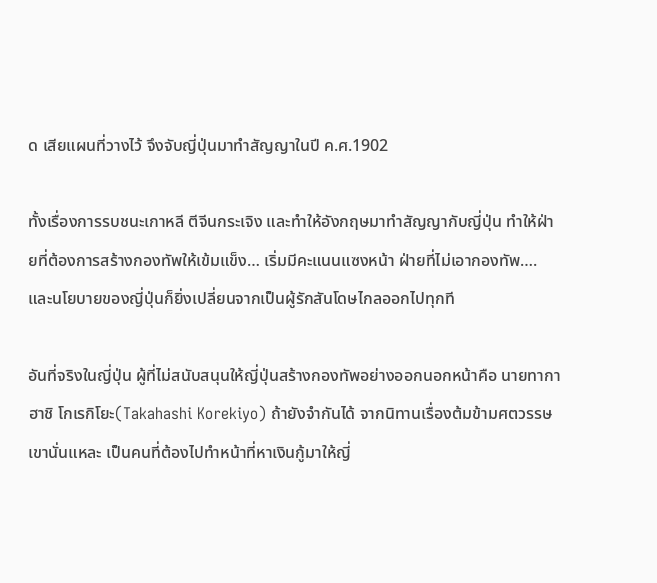ด เสียแผนที่วางไว้ จึงจับญี่ปุ่นมาทำสัญญาในปี ค.ศ.1902

ทั้งเรื่องการรบชนะเกาหลี ตีจีนกระเจิง และทำให้อังกฤษมาทำสัญญากับญี่ปุ่น ทำให้ฝ่ายที่ต้องการสร้างกองทัพให้เข้มแข็ง… เริ่มมีคะแนนแซงหน้า ฝ่ายที่ไม่เอากองทัพ…. และนโยบายของญี่ปุ่นก็ยิ่งเปลี่ยนจากเป็นผู้รักสันโดษไกลออกไปทุกที

อันที่จริงในญี่ปุ่น ผู้ที่ไม่สนับสนุนให้ญี่ปุ่นสร้างกองทัพอย่างออกนอกหน้าคือ นายทากาฮาชิ โกเรกิโยะ(Takahashi Korekiyo) ถ้ายังจำกันได้ จากนิทานเรื่องต้มข้ามศตวรรษ เขานั่นแหละ เป็นคนที่ต้องไปทำหน้าที่หาเงินกู้มาให้ญี่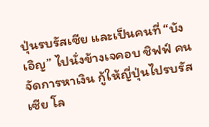ปุ่นรบรัสเซีย และเป็นคนที่ “บังเอิญ” ไปนั่งข้างเจคอบ ชิฟฟ์ คนจัดการหาเงิน กู้ให้ญี่ปุ่นไปรบรัสเซีย โล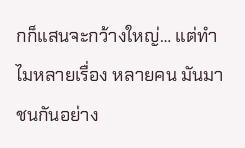กก็แสนจะกว้างใหญ่… แต่ทำไมหลายเรื่อง หลายคน มันมาชนกันอย่าง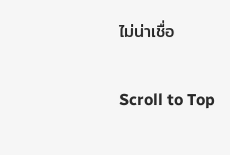ไม่น่าเชื่อ

Scroll to Top